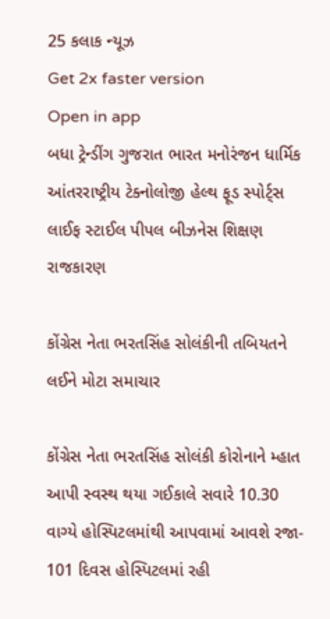25 કલાક ન્યૂઝ
Get 2x faster version
Open in app
બધા ટ્રેન્ડીંગ ગુજરાત ભારત મનોરંજન ધાર્મિક આંતરરાષ્ટ્રીય ટેક્નોલોજી હેલ્થ ફૂડ સ્પોર્ટ્સ લાઈફ સ્ટાઈલ પીપલ બીઝનેસ શિક્ષણ રાજકારણ

કોંગ્રેસ નેતા ભરતસિંહ સોલંકીની તબિયતને લઈને મોટા સમાચાર

કોંગ્રેસ નેતા ભરતસિંહ સોલંકી કોરોનાને મ્હાત આપી સ્વસ્થ થયા ગઈકાલે સવારે 10.30 વાગ્યે હોસ્પિટલમાંથી આપવામાં આવશે રજા- 101 દિવસ હોસ્પિટલમાં રહી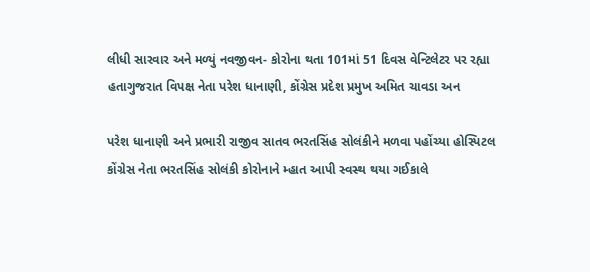લીધી સારવાર અને મળ્યું નવજીવન- કોરોના થતા 101માં 51 દિવસ વેન્ટિલેટર પર રહ્યા હતાગુજરાત વિપક્ષ નેતા પરેશ ધાનાણી, કોંગ્રેસ પ્રદેશ પ્રમુખ અમિત ચાવડા અન

પરેશ ધાનાણી અને પ્રભારી રાજીવ સાતવ ભરતસિંહ સોલંકીને મળવા પહોંચ્યા હોસ્પિટલ
કોંગ્રેસ નેતા ભરતસિંહ સોલંકી કોરોનાને મ્હાત આપી સ્વસ્થ થયા ગઈકાલે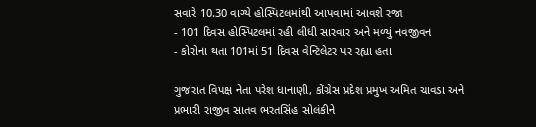સવારે 10.30 વાગ્યે હોસ્પિટલમાંથી આપવામાં આવશે રજા
- 101 દિવસ હોસ્પિટલમાં રહી લીધી સારવાર અને મળ્યું નવજીવન
- કોરોના થતા 101માં 51 દિવસ વેન્ટિલેટર પર રહ્યા હતા

ગુજરાત વિપક્ષ નેતા પરેશ ધાનાણી, કોંગ્રેસ પ્રદેશ પ્રમુખ અમિત ચાવડા અને પ્રભારી રાજીવ સાતવ ભરતસિંહ સોલંકીને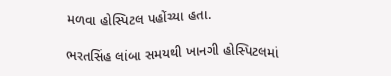મળવા હોસ્પિટલ પહોંચ્યા હતા.

ભરતસિંહ લાંબા સમયથી ખાનગી હોસ્પિટલમાં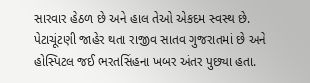સારવાર હેઠળ છે અને હાલ તેઓ એકદમ સ્વસ્થ છે. પેટાચૂંટણી જાહેર થતા રાજીવ સાતવ ગુજરાતમાં છે અને હોસ્પિટલ જઈ ભરતસિંહના ખબર અંતર પુછ્યા હતા.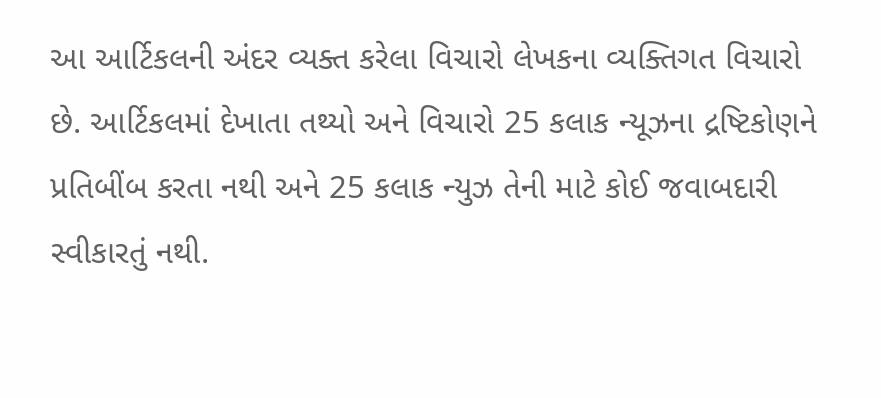આ આર્ટિકલની અંદર વ્યક્ત કરેલા વિચારો લેખકના વ્યક્તિગત વિચારો છે. આર્ટિકલમાં દેખાતા તથ્યો અને વિચારો 25 કલાક ન્યૂઝના દ્રષ્ટિકોણને પ્રતિબીંબ કરતા નથી અને 25 કલાક ન્યુઝ તેની માટે કોઈ જવાબદારી સ્વીકારતું નથી.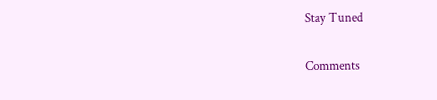Stay Tuned

Comments